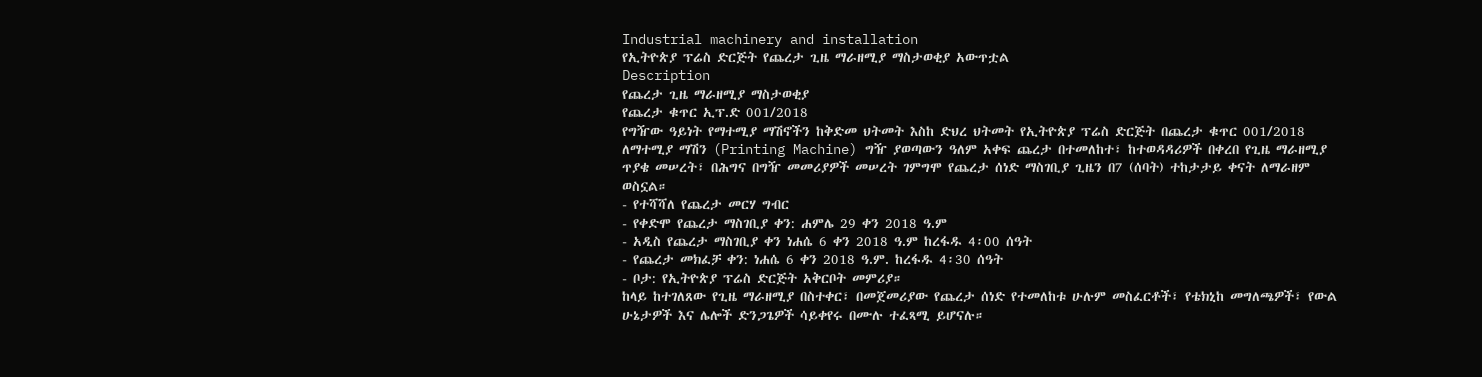Industrial machinery and installation
የኢትዮጵያ ፕሬስ ድርጅት የጨረታ ጊዜ ማራዘሚያ ማስታወቂያ አውጥቷል
Description
የጨረታ ጊዜ ማራዘሚያ ማስታወቂያ
የጨረታ ቁጥር ኢፕ.ድ 001/2018
የግዥው ዓይነት የማተሚያ ማሽኖችን ከቅድመ ህትመት እስከ ድህረ ህትመት የኢትዮጵያ ፕሬስ ድርጅት በጨረታ ቁጥር 001/2018 ለማተሚያ ማሽን (Printing Machine) ግዥ ያወጣውን ዓለም አቀፍ ጨረታ በተመለከተ፣ ከተወዳዳሪዎች በቀረበ የጊዜ ማራዘሚያ ጥያቄ መሠረት፣ በሕግና በግዥ መመሪያዎች መሠረት ገምግሞ የጨረታ ሰነድ ማስገቢያ ጊዜን በ7 (ሰባት) ተከታታይ ቀናት ለማራዘም ወስኗል።
- የተሻሻለ የጨረታ መርሃ ግብር
- የቀድሞ የጨረታ ማስገቢያ ቀን: ሐምሌ 29 ቀን 2018 ዓ.ም
- አዲስ የጨረታ ማስገቢያ ቀን ነሐሴ 6 ቀን 2018 ዓ.ም ከረፋዱ 4፡00 ሰዓት
- የጨረታ መክፈቻ ቀን: ነሐሴ 6 ቀን 2018 ዓ.ም. ከረፋዱ 4፡30 ሰዓት
- ቦታ: የኢትዮጵያ ፕሬስ ድርጅት አቅርቦት መምሪያ።
ከላይ ከተገለጸው የጊዜ ማራዘሚያ በስተቀር፣ በመጀመሪያው የጨረታ ሰነድ የተመለከቱ ሁሉም መስፈርቶች፣ የቴክኒከ መግለጫዎች፣ የውል ሁኔታዎች እና ሌሎች ድንጋጌዎች ሳይቀየሩ በሙሉ ተፈጻሚ ይሆናሉ።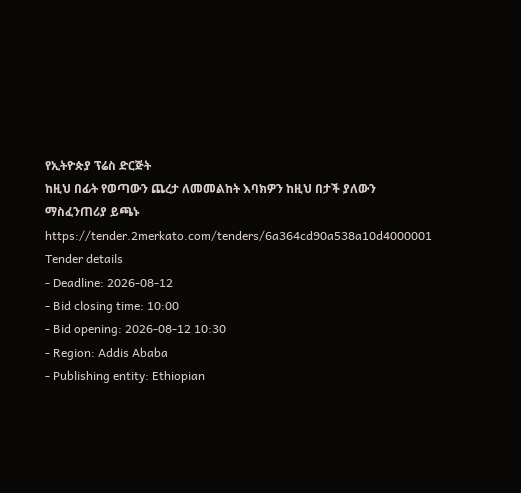የኢትዮጵያ ፕሬስ ድርጅት
ከዚህ በፊት የወጣውን ጨረታ ለመመልከት እባክዎን ከዚህ በታች ያለውን ማስፈንጠሪያ ይጫኑ
https://tender.2merkato.com/tenders/6a364cd90a538a10d4000001
Tender details
- Deadline: 2026-08-12
- Bid closing time: 10:00
- Bid opening: 2026-08-12 10:30
- Region: Addis Ababa
- Publishing entity: Ethiopian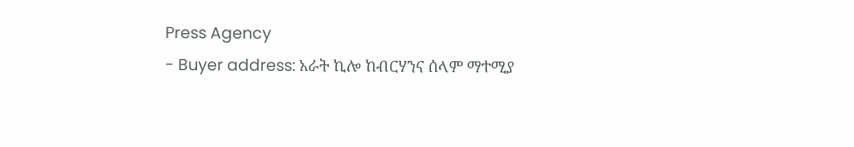Press Agency
- Buyer address: አራት ኪሎ ከብርሃንና ሰላም ማተሚያ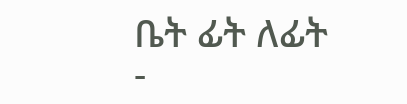ቤት ፊት ለፊት
-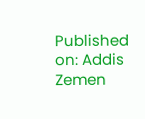Published on: Addis Zemen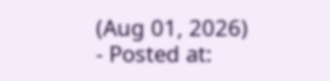(Aug 01, 2026)
- Posted at: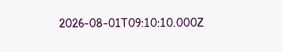2026-08-01T09:10:10.000Z